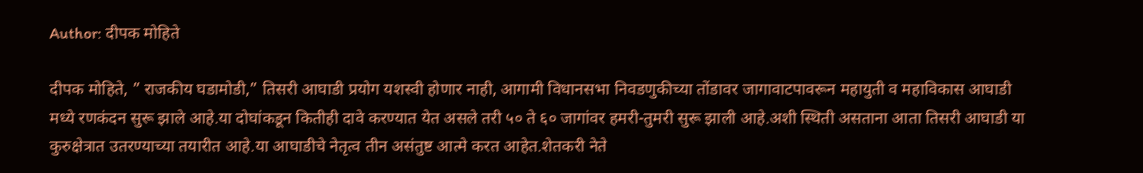Author: दीपक मोहिते

दीपक मोहिते, ” राजकीय घडामोडी,” तिसरी आघाडी प्रयोग यशस्वी होणार नाही, आगामी विधानसभा निवडणुकीच्या तोंडावर जागावाटपावरून महायुती व महाविकास आघाडी मध्ये रणकंदन सुरू झाले आहे.या दोघांकडून कितीही दावे करण्यात येत असले तरी ५० ते ६० जागांवर हमरी-तुमरी सुरू झाली आहे.अशी स्थिती असताना आता तिसरी आघाडी या कुरुक्षेत्रात उतरण्याच्या तयारीत आहे.या आघाडीचे नेतृत्व तीन असंतुष्ट आत्मे करत आहेत.शेतकरी नेते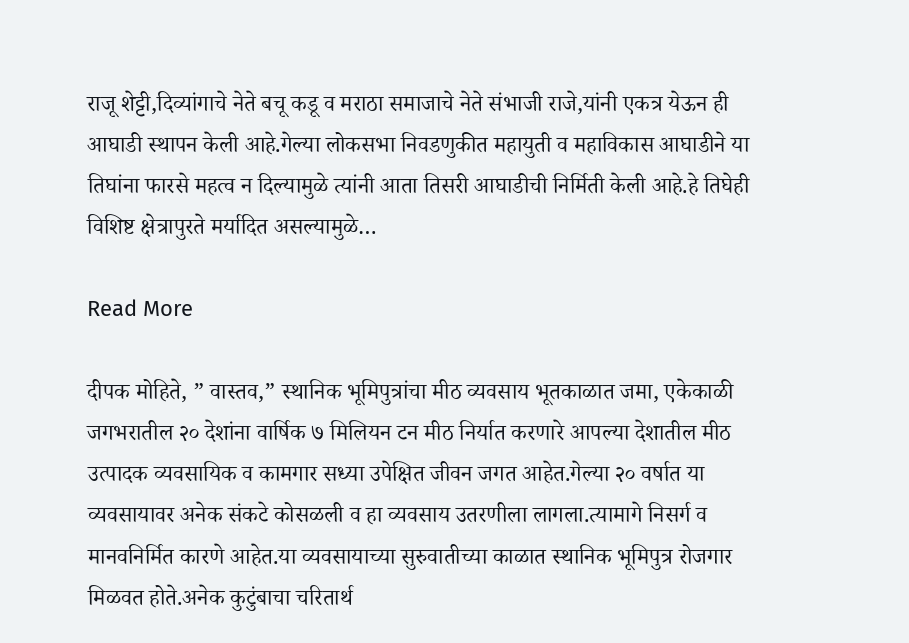राजू शेट्टी,दिव्यांगाचे नेते बचू कडू व मराठा समाजाचे नेते संभाजी राजे,यांनी एकत्र येऊन ही आघाडी स्थापन केली आहे.गेल्या लोकसभा निवडणुकीत महायुती व महाविकास आघाडीने या तिघांना फारसे महत्व न दिल्यामुळे त्यांनी आता तिसरी आघाडीची निर्मिती केली आहे.हे तिघेही विशिष्ट क्षेत्रापुरते मर्यादित असल्यामुळे…

Read More

दीपक मोहिते, ” वास्तव,” स्थानिक भूमिपुत्रांचा मीठ व्यवसाय भूतकाळात जमा, एकेकाळी जगभरातील २० देशांना वार्षिक ७ मिलियन टन मीठ निर्यात करणारे आपल्या देशातील मीठ उत्पादक व्यवसायिक व कामगार सध्या उपेक्षित जीवन जगत आहेत.गेल्या २० वर्षात या व्यवसायावर अनेक संकटे कोसळली व हा व्यवसाय उतरणीला लागला.त्यामागे निसर्ग व मानवनिर्मित कारणे आहेत.या व्यवसायाच्या सुरुवातीच्या काळात स्थानिक भूमिपुत्र रोजगार मिळवत होते.अनेक कुटुंबाचा चरितार्थ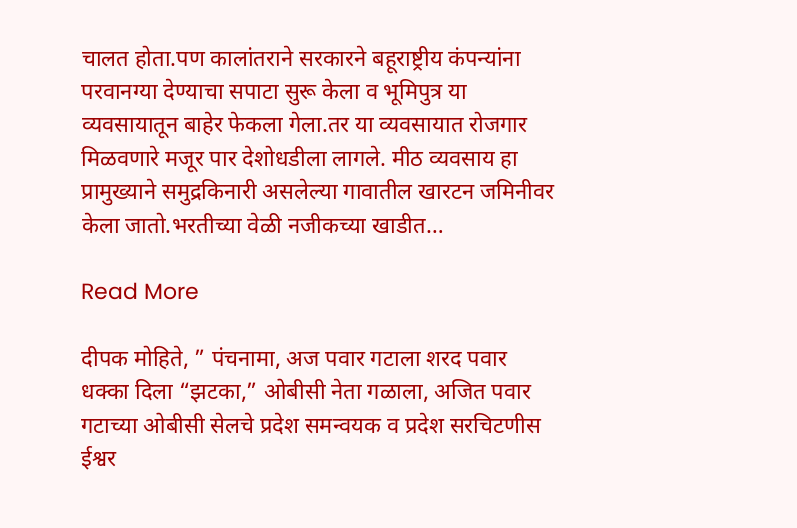चालत होता.पण कालांतराने सरकारने बहूराष्ट्रीय कंपन्यांना परवानग्या देण्याचा सपाटा सुरू केला व भूमिपुत्र या व्यवसायातून बाहेर फेकला गेला.तर या व्यवसायात रोजगार मिळवणारे मजूर पार देशोधडीला लागले. मीठ व्यवसाय हा प्रामुख्याने समुद्रकिनारी असलेल्या गावातील खारटन जमिनीवर केला जातो.भरतीच्या वेळी नजीकच्या खाडीत…

Read More

दीपक मोहिते, ” पंचनामा, अज पवार गटाला शरद पवार धक्का दिला “झटका,” ओबीसी नेता गळाला, अजित पवार गटाच्या ओबीसी सेलचे प्रदेश समन्वयक व प्रदेश सरचिटणीस ईश्वर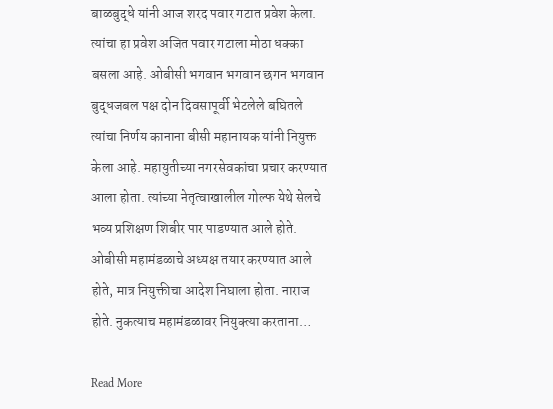बाळबुद्धे यांनी आज शरद पवार गटात प्रवेश केला. त्यांचा हा प्रवेश अजित पवार गटाला मोठा धक्का बसला आहे. ओबीसी भगवान भगवान छगन भगवान बुद्धजबल पक्ष दोन दिवसापूर्वी भेटलेले बघितले त्यांचा निर्णय कानाना बीसी महानायक यांनी नियुक्त केला आहे. महायुतीच्या नगरसेवकांचा प्रचार करण्यात आला होता. त्यांच्या नेतृत्वाखालील गोल्फ येथे सेलचे भव्य प्रशिक्षण शिबीर पार पाडण्यात आले होते. ओबीसी महामंडळाचे अध्यक्ष तयार करण्यात आले होते, मात्र नियुक्तीचा आदेश निघाला होता. नाराज होते. नुकत्याच महामंडळावर नियुक्त्या करताना…

Read More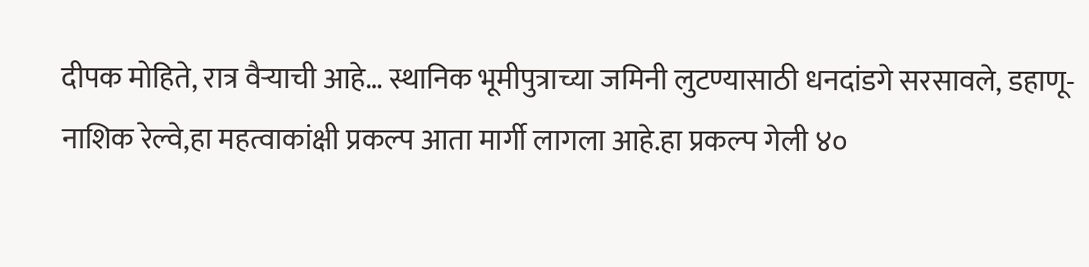दीपक मोहिते, रात्र वैऱ्याची आहे… स्थानिक भूमीपुत्राच्या जमिनी लुटण्यासाठी धनदांडगे सरसावले, डहाणू-नाशिक रेल्वे,हा महत्वाकांक्षी प्रकल्प आता मार्गी लागला आहे.हा प्रकल्प गेली ४०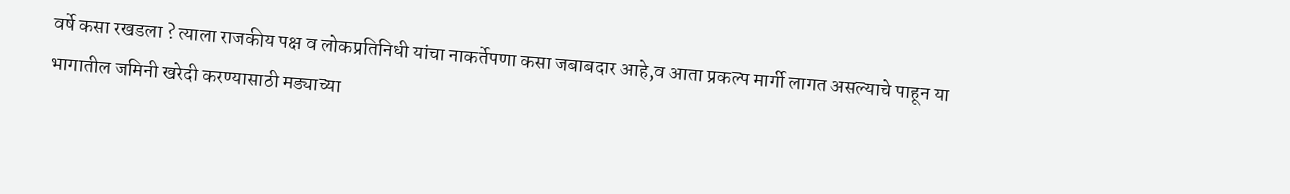वर्षे कसा रखडला ? त्याला राजकीय पक्ष व लोकप्रतिनिधी यांचा नाकर्तेपणा कसा जबाबदार आहे,व आता प्रकल्प मार्गी लागत असल्याचे पाहून या भागातील जमिनी खरेदी करण्यासाठी मड्याच्या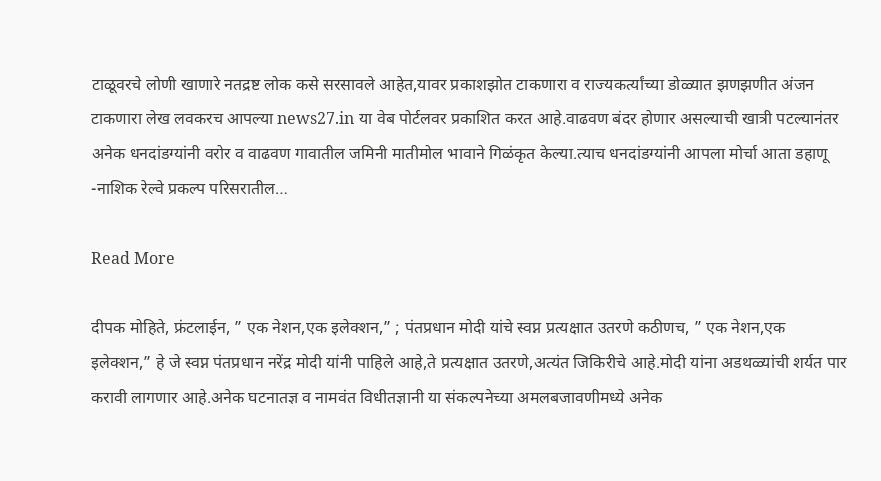टाळूवरचे लोणी खाणारे नतद्रष्ट लोक कसे सरसावले आहेत,यावर प्रकाशझोत टाकणारा व राज्यकर्त्यांच्या डोळ्यात झणझणीत अंजन टाकणारा लेख लवकरच आपल्या news27.in या वेब पोर्टलवर प्रकाशित करत आहे.वाढवण बंदर होणार असल्याची खात्री पटल्यानंतर अनेक धनदांडग्यांनी वरोर व वाढवण गावातील जमिनी मातीमोल भावाने गिळंकृत केल्या.त्याच धनदांडग्यांनी आपला मोर्चा आता डहाणू -नाशिक रेल्वे प्रकल्प परिसरातील…

Read More

दीपक मोहिते, फ्रंटलाईन, ” एक नेशन,एक इलेक्शन,” ; पंतप्रधान मोदी यांचे स्वप्न प्रत्यक्षात उतरणे कठीणच, ” एक नेशन,एक इलेक्शन,” हे जे स्वप्न पंतप्रधान नरेंद्र मोदी यांनी पाहिले आहे,ते प्रत्यक्षात उतरणे,अत्यंत जिकिरीचे आहे.मोदी यांना अडथळ्यांची शर्यत पार करावी लागणार आहे.अनेक घटनातज्ञ व नामवंत विधीतज्ञानी या संकल्पनेच्या अमलबजावणीमध्ये अनेक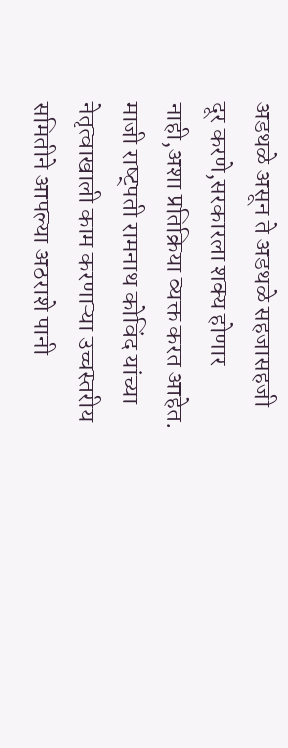अडथळे असून ते अडथळे सहजासहजी दूर करणे,सरकारला शक्य होणार नाही,अशा प्रतिक्रिया व्यक्त करत आहेत. माजी राष्ट्पती रामनाथ कोविंद यांच्या नेतृत्वाखाली काम करणाऱ्या उच्चस्तरीय समितीने आपल्या अठराशे पानी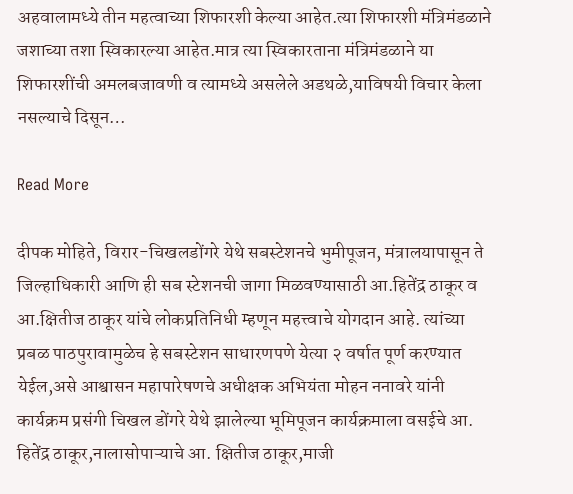अहवालामध्ये तीन महत्वाच्या शिफारशी केल्या आहेत.त्या शिफारशी मंत्रिमंडळाने जशाच्या तशा स्विकारल्या आहेत.मात्र त्या स्विकारताना मंत्रिमंडळाने या शिफारशींची अमलबजावणी व त्यामध्ये असलेले अडथळे,याविषयी विचार केला नसल्याचे दिसून…

Read More

दीपक मोहिते, विरार-चिखलडोंगरे येथे सबस्टेशनचे भुमीपूजन, मंत्रालयापासून ते जिल्हाधिकारी आणि ही सब स्टेशनची जागा मिळवण्यासाठी आ.हितेंद्र ठाकूर व आ.क्षितीज ठाकूर यांचे लोकप्रतिनिधी म्हणून महत्त्वाचे योगदान आहे. त्यांच्या प्रबळ पाठपुरावामुळेच हे सबस्टेशन साधारणपणे येत्या २ वर्षात पूर्ण करण्यात येईल,असे आश्वासन महापारेषणचे अधीक्षक अभियंता मोहन ननावरे यांनी कार्यक्रम प्रसंगी चिखल डोंगरे येथे झालेल्या भूमिपूजन कार्यक्रमाला वसईचे आ. हितेंद्र ठाकूर,नालासोपाऱ्याचे आ. क्षितीज ठाकूर,माजी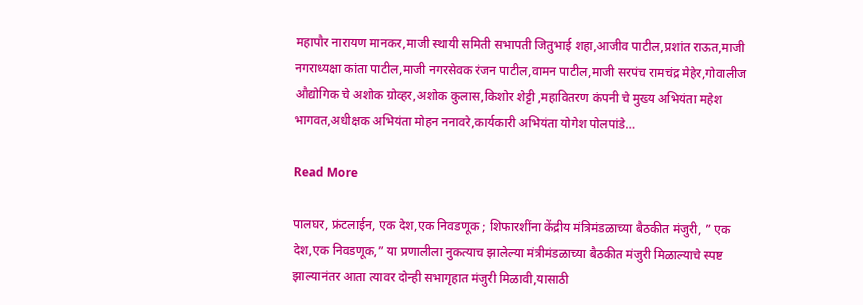महापौर नारायण मानकर,माजी स्थायी समिती सभापती जितुभाई शहा,आजीव पाटील,प्रशांत राऊत,माजी नगराध्यक्षा कांता पाटील,माजी नगरसेवक रंजन पाटील,वामन पाटील,माजी सरपंच रामचंद्र मेहेर,गोवालीज औद्योगिक चे अशोक ग्रोव्हर,अशोक कुलास,किशोर शेट्टी ,महावितरण कंपनी चे मुख्य अभियंता महेश भागवत,अधीक्षक अभियंता मोहन ननावरे,कार्यकारी अभियंता योगेश पोलपांडे…

Read More

पालघर, फ्रंटलाईन, एक देश,एक निवडणूक ; शिफारशींना केंद्रीय मंत्रिमंडळाच्या बैठकीत मंजुरी, ” एक देश,एक निवडणूक,” या प्रणालीला नुकत्याच झालेल्या मंत्रीमंडळाच्या बैठकीत मंजुरी मिळाल्याचे स्पष्ट झाल्यानंतर आता त्यावर दोन्ही सभागृहात मंजुरी मिळावी,यासाठी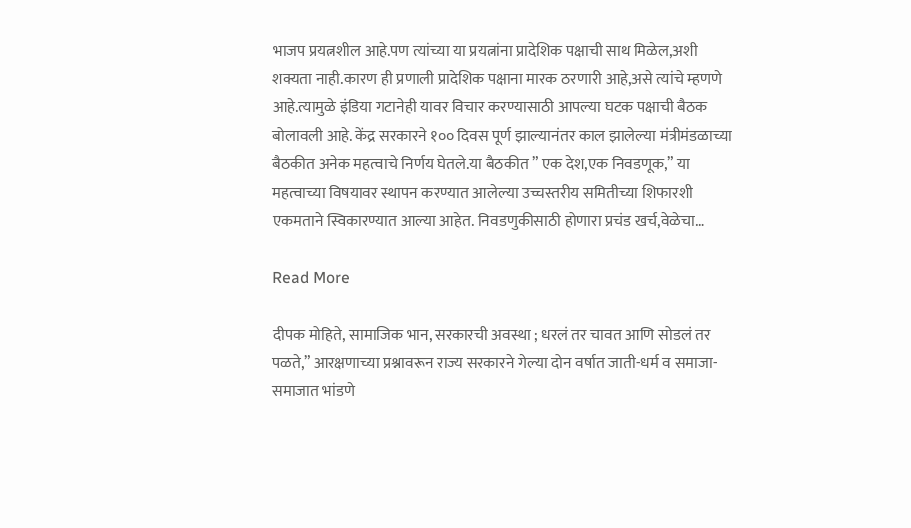भाजप प्रयत्नशील आहे.पण त्यांच्या या प्रयत्नांना प्रादेशिक पक्षाची साथ मिळेल,अशी शक्यता नाही.कारण ही प्रणाली प्रादेशिक पक्षाना मारक ठरणारी आहे,असे त्यांचे म्हणणे आहे.त्यामुळे इंडिया गटानेही यावर विचार करण्यासाठी आपल्या घटक पक्षाची बैठक बोलावली आहे. केंद्र सरकारने १०० दिवस पूर्ण झाल्यानंतर काल झालेल्या मंत्रीमंडळाच्या बैठकीत अनेक महत्वाचे निर्णय घेतले.या बैठकीत ” एक देश,एक निवडणूक,” या महत्वाच्या विषयावर स्थापन करण्यात आलेल्या उच्चस्तरीय समितीच्या शिफारशी एकमताने स्विकारण्यात आल्या आहेत. निवडणुकीसाठी होणारा प्रचंड खर्च,वेळेचा…

Read More

दीपक मोहिते, सामाजिक भान, सरकारची अवस्था ; धरलं तर चावत आणि सोडलं तर पळते,” आरक्षणाच्या प्रश्नावरून राज्य सरकारने गेल्या दोन वर्षात जाती-धर्म व समाजा-समाजात भांडणे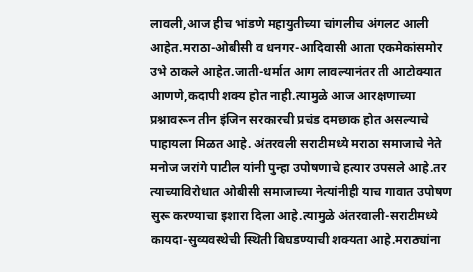लावली,आज हीच भांडणे महायुतीच्या चांगलीच अंगलट आली आहेत.मराठा-ओबीसी व धनगर-आदिवासी आता एकमेकांसमोर उभे ठाकले आहेत.जाती-धर्मात आग लावल्यानंतर ती आटोक्यात आणणे,कदापी शक्य होत नाही.त्यामुळे आज आरक्षणाच्या प्रश्नावरून तीन इंजिन सरकारची प्रचंड दमछाक होत असल्याचे पाहायला मिळत आहे. अंतरवली सराटीमध्ये मराठा समाजाचे नेते मनोज जरांगे पाटील यांनी पुन्हा उपोषणाचे हत्यार उपसले आहे.तर त्याच्याविरोधात ओबीसी समाजाच्या नेत्यांनीही याच गावात उपोषण सुरू करण्याचा इशारा दिला आहे.त्यामुळे अंतरवाली-सराटीमध्ये कायदा-सुव्यवस्थेची स्थिती बिघडण्याची शक्यता आहे.मराठ्यांना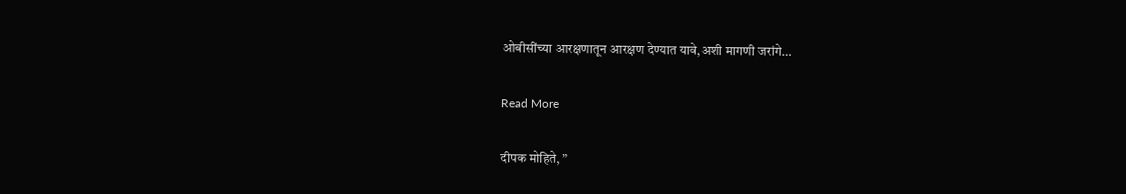ओबीसींच्या आरक्षणातून आरक्षण देण्यात यावे,अशी मागणी जरांगे…

Read More

दीपक मोहिते, ”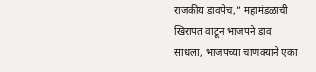राजकीय डावपेच,” महामंडळाची खिरापत वाटून भाजपने डाव साधला, भाजपच्या चाणक्याने एका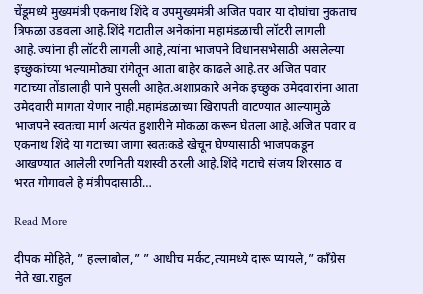चेंडूमध्ये मुख्यमंत्री एकनाथ शिंदे व उपमुख्यमंत्री अजित पवार या दोघांचा नुकताच त्रिफळा उडवला आहे.शिंदे गटातील अनेकांना महामंडळाची लॉटरी लागली आहे.ज्यांना ही लॉटरी लागली आहे,त्यांना भाजपने विधानसभेसाठी असलेल्या इच्छुकांच्या भल्यामोठ्या रांगेतून आता बाहेर काढले आहे.तर अजित पवार गटाच्या तोंडालाही पाने पुसली आहेत.अशाप्रकारे अनेक इच्छुक उमेदवारांना आता उमेदवारी मागता येणार नाही.महामंडळाच्या खिरापती वाटण्यात आल्यामुळे भाजपने स्वतःचा मार्ग अत्यंत हुशारीने मोकळा करून घेतला आहे.अजित पवार व एकनाथ शिंदे या गटाच्या जागा स्वतःकडे खेचून घेण्यासाठी भाजपकडून आखण्यात आलेली रणनिती यशस्वी ठरली आहे.शिंदे गटाचे संजय शिरसाठ व भरत गोगावले हे मंत्रीपदासाठी…

Read More

दीपक मोहिते, ” हल्लाबोल,” ” आधीच मर्कट,त्यामध्ये दारू प्यायले,” काँग्रेस नेते खा.राहुल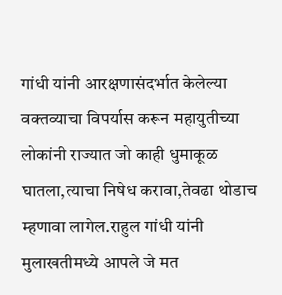गांधी यांनी आरक्षणासंदर्भात केलेल्या वक्तव्याचा विपर्यास करून महायुतीच्या लोकांनी राज्यात जो काही धुमाकूळ घातला,त्याचा निषेध करावा,तेवढा थोडाच म्हणावा लागेल.राहुल गांधी यांनी मुलाखतीमध्ये आपले जे मत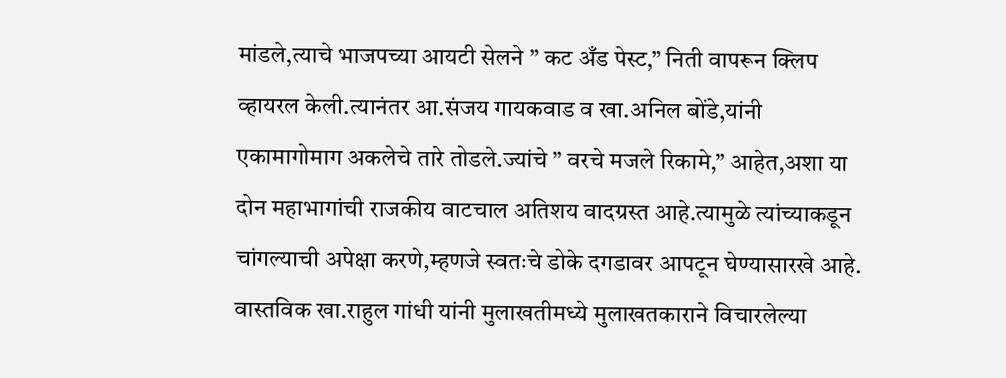मांडले,त्याचे भाजपच्या आयटी सेलने ” कट अँड पेस्ट,” निती वापरून क्लिप व्हायरल केली.त्यानंतर आ.संजय गायकवाड व खा.अनिल बोंडे,यांनी एकामागोमाग अकलेचे तारे तोडले.ज्यांचे ” वरचे मजले रिकामे,” आहेत,अशा या दोन महाभागांची राजकीय वाटचाल अतिशय वादग्रस्त आहे.त्यामुळे त्यांच्याकडून चांगल्याची अपेक्षा करणे,म्हणजे स्वतःचे डोके दगडावर आपटून घेण्यासारखे आहे. वास्तविक खा.राहुल गांधी यांनी मुलाखतीमध्ये मुलाखतकाराने विचारलेल्या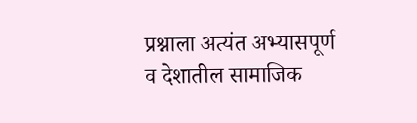प्रश्नाला अत्यंत अभ्यासपूर्ण व देशातील सामाजिक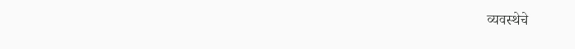व्यवस्थेचे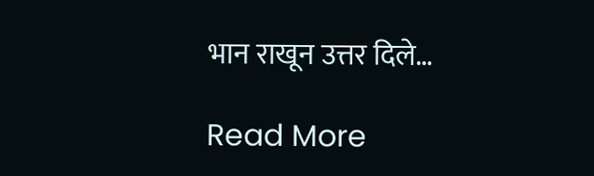भान राखून उत्तर दिले…

Read More